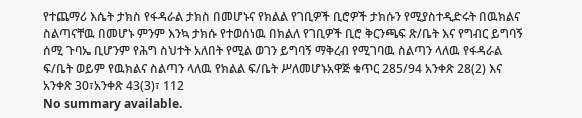የተጨማሪ እሴት ታክስ የፋዳራል ታክስ በመሆኑና የክልል የገቢዎች ቢሮዎች ታክሱን የሚያስተዲድሩት በዉክልና ስልጣናቸዉ በመሆኑ ምንም እንኳ ታክሱ የተወሰነዉ በክልለ የገቢዎች ቢሮ ቅርንጫፍ ጽ/ቤት እና የግብር ይግባኝ ሰሚ ጉባኤ ቢሆንም የሕግ ስህተት አለበት የሚል ወገን ይግባኝ ማቅረብ የሚገባዉ ስልጣን ላለዉ የፋዳራል ፍ/ቤት ወይም የዉክልና ስልጣን ላለዉ የክልል ፍ/ቤት ሥለመሆኑአዋጅ ቁጥር 285/94 አንቀጽ 28(2) እና አንቀጽ 30፣አንቀጽ 43(3)፣ 112
No summary available.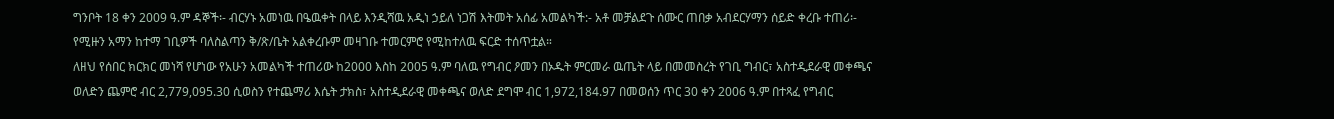ግንቦት 18 ቀን 2009 ዓ.ም ዳኞች፡- ብርሃኑ አመነዉ በዔዉቀት በላይ እንዲሻዉ አዲነ ኃይለ ነጋሽ እትመት አሰፊ አመልካች:- አቶ መቻልደጉ ሰሙር ጠበቃ አብደርሃማን ሰይድ ቀረቡ ተጠሪ፡- የሚዙን አማን ከተማ ገቢዎች ባለስልጣን ቅ/ጽ/ቤት አልቀረቡም መዛገቡ ተመርምሮ የሚከተለዉ ፍርድ ተሰጥቷል።
ለዘህ የሰበር ክርክር መነሻ የሆነው የአሁን አመልካች ተጠሪው ከ2000 እስከ 2005 ዓ.ም ባለዉ የግብር ዖመን በኦዱት ምርመራ ዉጤት ላይ በመመስረት የገቢ ግብር፣ አስተዲደራዊ መቀጫና ወለድን ጨምሮ ብር 2,779,095.30 ሲወስን የተጨማሪ እሴት ታክስ፣ አስተዲደራዊ መቀጫና ወለድ ደግሞ ብር 1,972,184.97 በመወሰን ጥር 30 ቀን 2006 ዓ.ም በተጻፈ የግብር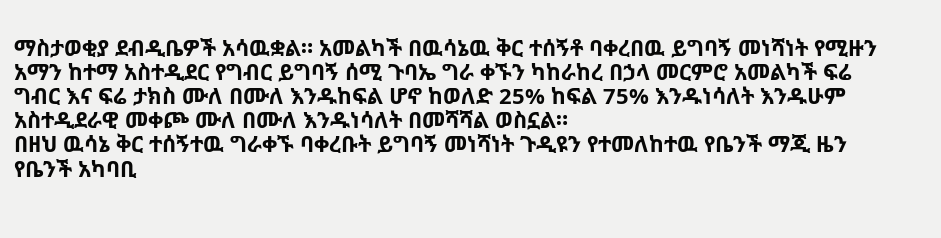ማስታወቂያ ደብዲቤዎች አሳዉቋል። አመልካች በዉሳኔዉ ቅር ተሰኝቶ ባቀረበዉ ይግባኝ መነሻነት የሚዙን አማን ከተማ አስተዲደር የግብር ይግባኝ ሰሚ ጉባኤ ግራ ቀኙን ካከራከረ በኃላ መርምሮ አመልካች ፍሬ ግብር እና ፍሬ ታክስ ሙለ በሙለ እንዱከፍል ሆኖ ከወለድ 25% ከፍል 75% እንዱነሳለት እንዱሁም አስተዲደራዊ መቀጮ ሙለ በሙለ እንዱነሳለት በመሻሻል ወስኗል።
በዘህ ዉሳኔ ቅር ተሰኝተዉ ግራቀኙ ባቀረቡት ይግባኝ መነሻነት ጉዲዩን የተመለከተዉ የቤንች ማጂ ዜን የቤንች አካባቢ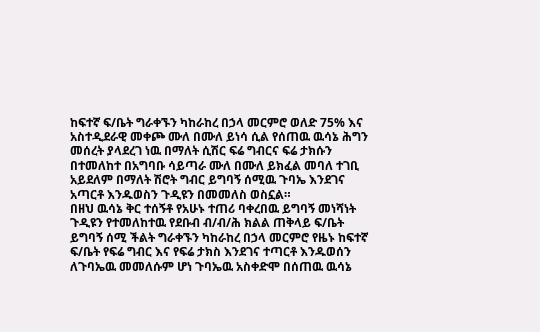ከፍተኛ ፍ/ቤት ግራቀኙን ካከራከረ በኃላ መርምሮ ወለድ 75% እና አስተዲደራዊ መቀጮ ሙለ በሙለ ይነሳ ሲል የሰጠዉ ዉሳኔ ሕግን መሰረት ያላደረገ ነዉ በማለት ሲሽር ፍሬ ግብርና ፍሬ ታክሱን በተመለከተ በአግባቡ ሳይጣራ ሙለ በሙለ ይክፈል መባለ ተገቢ አይደለም በማለት ሽሮት ግብር ይግባኝ ሰሚዉ ጉባኤ እንደገና አጣርቶ እንዱወስን ጉዲዩን በመመለስ ወስኗል።
በዘህ ዉሳኔ ቅር ተሰኝቶ የአሁኑ ተጠሪ ባቀረበዉ ይግባኝ መነሻነት ጉዲዩን የተመለከተዉ የደቡብ ብ/ብ/ሕ ክልል ጠቅላይ ፍ/ቤት ይግባኝ ሰሚ ችልት ግራቀኙን ካከራከረ በኃላ መርምሮ የዜኑ ከፍተኛ ፍ/ቤት የፍሬ ግብር እና የፍሬ ታክስ እንደገና ተጣርቶ እንዱወሰን ለጉባኤዉ መመለሱም ሆነ ጉባኤዉ አስቀድሞ በሰጠዉ ዉሳኔ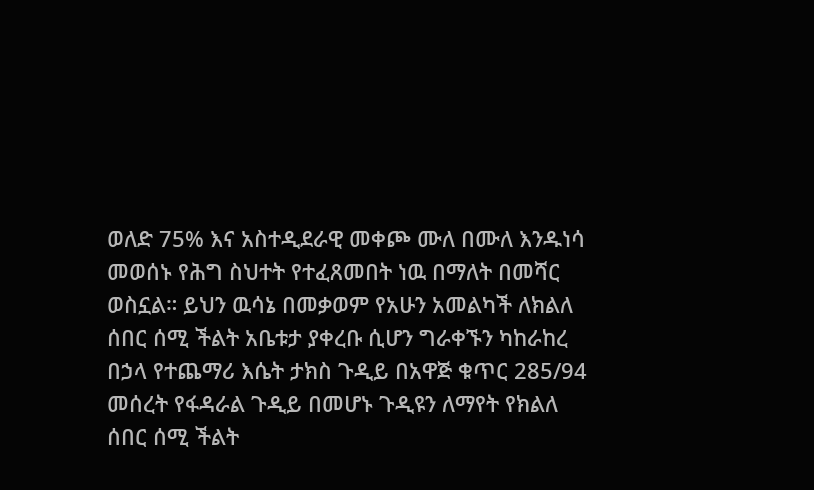ወለድ 75% እና አስተዲደራዊ መቀጮ ሙለ በሙለ እንዱነሳ መወሰኑ የሕግ ስህተት የተፈጸመበት ነዉ በማለት በመሻር ወስኗል። ይህን ዉሳኔ በመቃወም የአሁን አመልካች ለክልለ ሰበር ሰሚ ችልት አቤቱታ ያቀረቡ ሲሆን ግራቀኙን ካከራከረ በኃላ የተጨማሪ እሴት ታክስ ጉዲይ በአዋጅ ቁጥር 285/94 መሰረት የፋዳራል ጉዲይ በመሆኑ ጉዲዩን ለማየት የክልለ ሰበር ሰሚ ችልት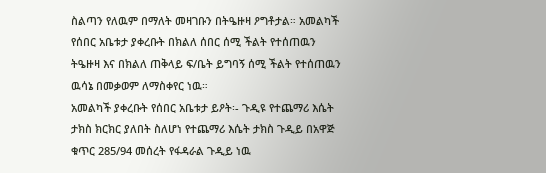ስልጣን የለዉም በማለት መዛገቡን በትዔዙዛ ዖግቶታል። አመልካች የሰበር አቤቱታ ያቀረቡት በክልለ ሰበር ሰሚ ችልት የተሰጠዉን ትዔዙዛ እና በክልለ ጠቅላይ ፍ/ቤት ይግባኝ ሰሚ ችልት የተሰጠዉን ዉሳኔ በመቃወም ለማስቀየር ነዉ።
አመልካች ያቀረቡት የሰበር አቤቱታ ይዖት፡- ጉዲዩ የተጨማሪ እሴት ታክስ ክርክር ያለበት ስለሆነ የተጨማሪ እሴት ታክስ ጉዲይ በአዋጅ ቁጥር 285/94 መሰረት የፋዳራል ጉዲይ ነዉ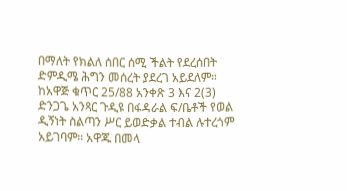በማለት የክልለ ሰበር ሰሚ ችልት የደረሰበት ድምዲሜ ሕግን መሰረት ያደረገ አይደለም። ከአዋጅ ቁጥር 25/88 አንቀጽ 3 እና 2(3) ድንጋጌ አንጻር ጉዲዩ በፋዳራል ፍ/ቤቶች የወል ዲኝነት ስልጣን ሥር ይወድቃል ተብል ሉተረጎም አይገባም። አዋጁ በመላ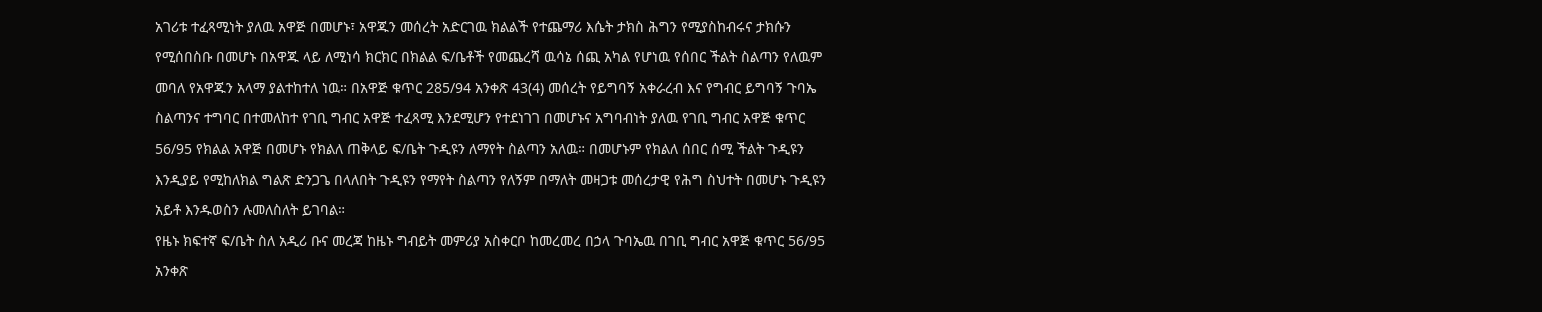አገሪቱ ተፈጻሚነት ያለዉ አዋጅ በመሆኑ፣ አዋጁን መሰረት አድርገዉ ክልልች የተጨማሪ እሴት ታክስ ሕግን የሚያስከብሩና ታክሱን የሚሰበስቡ በመሆኑ በአዋጁ ላይ ለሚነሳ ክርክር በክልል ፍ/ቤቶች የመጨረሻ ዉሳኔ ሰጪ አካል የሆነዉ የሰበር ችልት ስልጣን የለዉም መባለ የአዋጁን አላማ ያልተከተለ ነዉ። በአዋጅ ቁጥር 285/94 አንቀጽ 43(4) መሰረት የይግባኝ አቀራረብ እና የግብር ይግባኝ ጉባኤ ስልጣንና ተግባር በተመለከተ የገቢ ግብር አዋጅ ተፈጻሚ እንደሚሆን የተደነገገ በመሆኑና አግባብነት ያለዉ የገቢ ግብር አዋጅ ቁጥር 56/95 የክልል አዋጅ በመሆኑ የክልለ ጠቅላይ ፍ/ቤት ጉዲዩን ለማየት ስልጣን አለዉ። በመሆኑም የክልለ ሰበር ሰሚ ችልት ጉዲዩን እንዲያይ የሚከለክል ግልጽ ድንጋጌ በላለበት ጉዲዩን የማየት ስልጣን የለኝም በማለት መዛጋቱ መሰረታዊ የሕግ ስህተት በመሆኑ ጉዲዩን አይቶ እንዱወስን ሉመለስለት ይገባል።
የዜኑ ክፍተኛ ፍ/ቤት ስለ አዲሪ ቡና መረጃ ከዜኑ ግብይት መምሪያ አስቀርቦ ከመረመረ በኃላ ጉባኤዉ በገቢ ግብር አዋጅ ቁጥር 56/95 አንቀጽ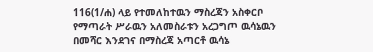116(1/ሐ) ላይ የተመለከተዉን ማስረጃን አስቀርቦ የማጣራት ሥራዉን አለመስራቱን አረጋግጦ ዉሳኔዉን በመሻር እንደገና በማስረጃ አጣርቶ ዉሳኔ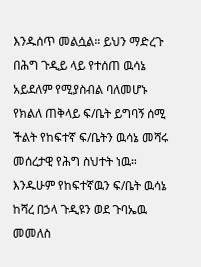እንዱሰጥ መልሷል። ይህን ማድረጉ በሕግ ጉዲይ ላይ የተሰጠ ዉሳኔ አይደለም የሚያስብል ባለመሆኑ የክልለ ጠቅላይ ፍ/ቤት ይግባኝ ሰሚ ችልት የከፍተኛ ፍ/ቤትን ዉሳኔ መሻሩ መሰረታዊ የሕግ ስህተት ነዉ። እንዱሁም የከፍተኛዉን ፍ/ቤት ዉሳኔ ከሻረ በኃላ ጉዲዩን ወደ ጉባኤዉ መመለስ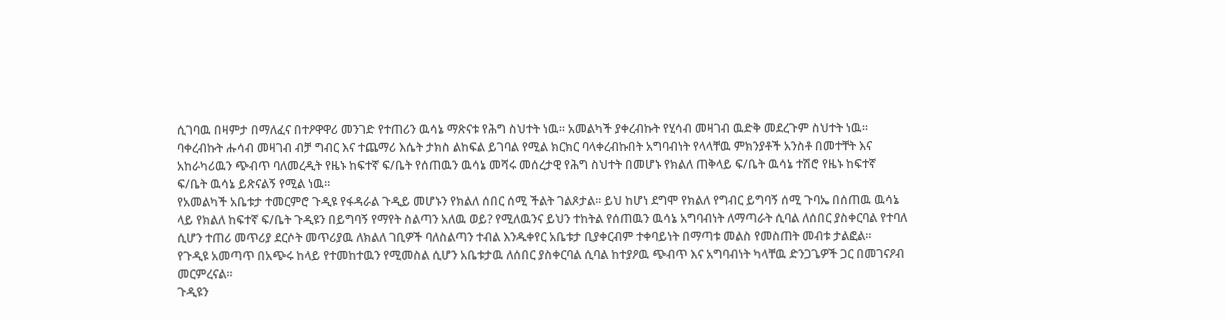ሲገባዉ በዛምታ በማለፈና በተዖዋዋሪ መንገድ የተጠሪን ዉሳኔ ማጽናቱ የሕግ ስህተት ነዉ። አመልካች ያቀረብኩት የሂሳብ መዛገብ ዉድቅ መደረጉም ስህተት ነዉ።
ባቀረብኩት ሑሳብ መዛገብ ብቻ ግብር እና ተጨማሪ እሴት ታክስ ልከፍል ይገባል የሚል ክርክር ባላቀረብኩበት አግባብነት የላላቸዉ ምክንያቶች አንስቶ በመተቸት እና አከራካሪዉን ጭብጥ ባለመረዲት የዜኑ ከፍተኛ ፍ/ቤት የሰጠዉን ዉሳኔ መሻሩ መሰረታዊ የሕግ ስህተት በመሆኑ የክልለ ጠቅላይ ፍ/ቤት ዉሳኔ ተሽሮ የዜኑ ከፍተኛ ፍ/ቤት ዉሳኔ ይጽናልኝ የሚል ነዉ።
የአመልካች አቤቱታ ተመርምሮ ጉዲዩ የፋዳራል ጉዲይ መሆኑን የክልለ ሰበር ሰሚ ችልት ገልጾታል። ይህ ከሆነ ደግሞ የክልለ የግብር ይግባኝ ሰሚ ጉባኤ በሰጠዉ ዉሳኔ ላይ የክልለ ከፍተኛ ፍ/ቤት ጉዲዩን በይግባኝ የማየት ስልጣን አለዉ ወይ? የሚለዉንና ይህን ተከትል የሰጠዉን ዉሳኔ አግባብነት ለማጣራት ሲባል ለሰበር ያስቀርባል የተባለ ሲሆን ተጠሪ መጥሪያ ደርሶት መጥሪያዉ ለክልለ ገቢዎች ባለስልጣን ተብል እንዱቀየር አቤቱታ ቢያቀርብም ተቀባይነት በማጣቱ መልስ የመስጠት መብቱ ታልፎል።
የጉዲዩ አመጣጥ በአጭሩ ከላይ የተመከተዉን የሚመስል ሲሆን አቤቱታዉ ለሰበር ያስቀርባል ሲባል ከተያዖዉ ጭብጥ እና አግባብነት ካላቸዉ ድንጋጌዎች ጋር በመገናዖብ መርምረናል።
ጉዲዩን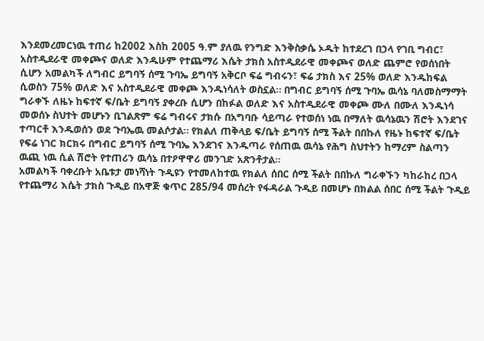እንደመረመርነዉ ተጠሪ ከ2002 እስከ 2005 ዓ.ም ያለዉ የንግድ እንቅስቃሴ ኦዱት ከተደረገ በኃላ የገቢ ግብር፣ አስተዲደራዊ መቀጮና ወለድ እንዱሁም የተጨማሪ እሴት ታክስ አስተዲደራዊ መቀጮና ወለድ ጨምሮ የወሰነበት ሲሆን አመልካች ለግብር ይግባኝ ሰሚ ጉባኤ ይግባኝ አቅርቦ ፍሬ ግብሩን፣ ፍሬ ታክስ እና 25% ወለድ እንዱከፍል ሲወስን 75% ወለድ እና አስተዲደራዊ መቀጮ እንዱነሳለት ወስኗል። በግብር ይግባኝ ሰሚ ጉባኤ ዉሳኔ ባለመስማማት ግራቀኙ ለዜኑ ከፍተኛ ፍ/ቤት ይግባኝ ያቀረቡ ሲሆን በከፉል ወለድ እና አስተዲደራዊ መቀጮ ሙለ በሙለ እንዱነሳ መወሰኑ ስህተት መሆኑን ቢገልጽም ፍሬ ግብሩና ታክሱ በአግባቡ ሳይጣራ የተወሰነ ነዉ በማለት ዉሳኔዉን ሽሮት እንደገና ተጣርቶ እንዱወሰን ወደ ጉባኤዉ መልሶታል። የክልለ ጠቅላይ ፍ/ቤት ይግባኝ ሰሚ ችልት በበኩለ የዜኑ ከፍተኛ ፍ/ቤት የፍሬ ነገር ክርክሩ በግብር ይግባኝ ሰሚ ጉባኤ እንደገና እንዱጣራ የሰጠዉ ዉሳኔ የሕግ ስህተትን ከማረም ስልጣን ዉጪ ነዉ ሲል ሽሮት የተጠሪን ዉሳኔ በተዖዋዋሪ መንገድ አጽንቶታል።
አመልካች ባቀረቡት አቤቱታ መነሻነት ጉዲዩን የተመለከተዉ የክልለ ሰበር ሰሚ ችልት በበኩለ ግራቀኙን ካከራከረ በኃላ የተጨማሪ እሴት ታክስ ጉዲይ በአዋጅ ቁጥር 285/94 መሰረት የፋዳራል ጉዲይ በመሆኑ በክልል ሰበር ሰሚ ችልት ጉዲይ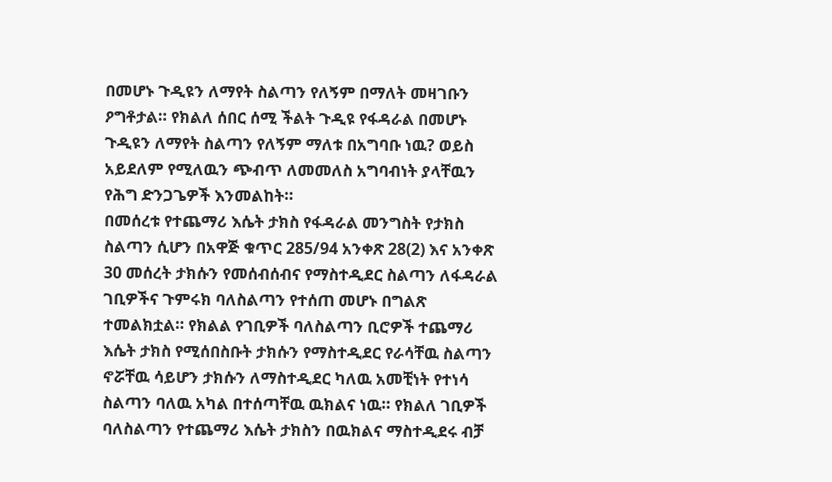በመሆኑ ጉዲዩን ለማየት ስልጣን የለኝም በማለት መዛገቡን ዖግቶታል። የክልለ ሰበር ሰሚ ችልት ጉዲዩ የፋዳራል በመሆኑ ጉዲዩን ለማየት ስልጣን የለኝም ማለቱ በአግባቡ ነዉ? ወይስ አይደለም የሚለዉን ጭብጥ ለመመለስ አግባብነት ያላቸዉን የሕግ ድንጋጌዎች እንመልከት።
በመሰረቱ የተጨማሪ እሴት ታክስ የፋዳራል መንግስት የታክስ ስልጣን ሲሆን በአዋጅ ቁጥር 285/94 አንቀጽ 28(2) እና አንቀጽ 30 መሰረት ታክሱን የመሰብሰብና የማስተዲደር ስልጣን ለፋዳራል ገቢዎችና ጉምሩክ ባለስልጣን የተሰጠ መሆኑ በግልጽ ተመልክቷል። የክልል የገቢዎች ባለስልጣን ቢሮዎች ተጨማሪ እሴት ታክስ የሚሰበስቡት ታክሱን የማስተዲደር የራሳቸዉ ስልጣን ኖሯቸዉ ሳይሆን ታክሱን ለማስተዲደር ካለዉ አመቺነት የተነሳ ስልጣን ባለዉ አካል በተሰጣቸዉ ዉክልና ነዉ። የክልለ ገቢዎች ባለስልጣን የተጨማሪ እሴት ታክስን በዉክልና ማስተዲደሩ ብቻ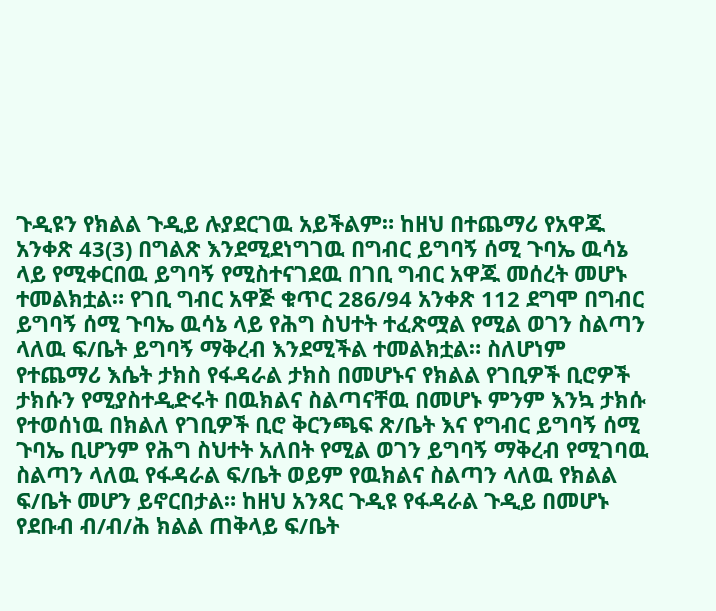ጉዲዩን የክልል ጉዲይ ሉያደርገዉ አይችልም። ከዘህ በተጨማሪ የአዋጁ አንቀጽ 43(3) በግልጽ እንደሚደነግገዉ በግብር ይግባኝ ሰሚ ጉባኤ ዉሳኔ ላይ የሚቀርበዉ ይግባኝ የሚስተናገደዉ በገቢ ግብር አዋጁ መሰረት መሆኑ ተመልክቷል። የገቢ ግብር አዋጅ ቁጥር 286/94 አንቀጽ 112 ደግሞ በግብር ይግባኝ ሰሚ ጉባኤ ዉሳኔ ላይ የሕግ ስህተት ተፈጽሟል የሚል ወገን ስልጣን ላለዉ ፍ/ቤት ይግባኝ ማቅረብ እንደሚችል ተመልክቷል። ስለሆነም የተጨማሪ እሴት ታክስ የፋዳራል ታክስ በመሆኑና የክልል የገቢዎች ቢሮዎች ታክሱን የሚያስተዲድሩት በዉክልና ስልጣናቸዉ በመሆኑ ምንም እንኳ ታክሱ የተወሰነዉ በክልለ የገቢዎች ቢሮ ቅርንጫፍ ጽ/ቤት እና የግብር ይግባኝ ሰሚ ጉባኤ ቢሆንም የሕግ ስህተት አለበት የሚል ወገን ይግባኝ ማቅረብ የሚገባዉ ስልጣን ላለዉ የፋዳራል ፍ/ቤት ወይም የዉክልና ስልጣን ላለዉ የክልል ፍ/ቤት መሆን ይኖርበታል። ከዘህ አንጻር ጉዲዩ የፋዳራል ጉዲይ በመሆኑ የደቡብ ብ/ብ/ሕ ክልል ጠቅላይ ፍ/ቤት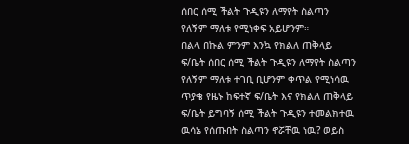ሰበር ሰሚ ችልት ጉዲዩን ለማየት ስልጣን የለኝም ማለቱ የሚነቀፍ አይሆንም።
በልላ በኩል ምንም እንኳ የክልለ ጠቅላይ ፍ/ቤት ሰበር ሰሚ ችልት ጉዲዩን ለማየት ስልጣን የለኝም ማለቱ ተገቢ ቢሆንም ቀጥል የሚነሳዉ ጥያቄ የዜኑ ከፍተኛ ፍ/ቤት እና የክልለ ጠቅላይ ፍ/ቤት ይግባኝ ሰሚ ችልት ጉዲዩን ተመልክተዉ ዉሳኔ የሰጡበት ስልጣን ኖሯቸዉ ነዉ? ወይስ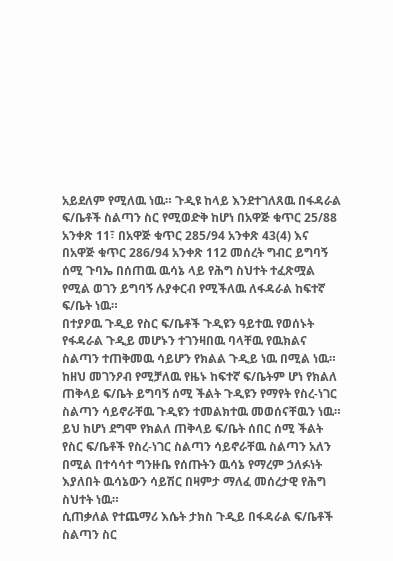አይደለም የሚለዉ ነዉ። ጉዲዩ ከላይ እንደተገለጸዉ በፋዳራል ፍ/ቤቶች ስልጣን ስር የሚወድቅ ከሆነ በአዋጅ ቁጥር 25/88 አንቀጽ 11፣ በአዋጅ ቁጥር 285/94 አንቀጽ 43(4) እና በአዋጅ ቁጥር 286/94 አንቀጽ 112 መሰረት ግብር ይግባኝ ሰሚ ጉባኤ በሰጠዉ ዉሳኔ ላይ የሕግ ስህተት ተፈጽሟል የሚል ወገን ይግባኝ ሉያቀርብ የሚችለዉ ለፋዳራል ከፍተኛ ፍ/ቤት ነዉ።
በተያዖዉ ጉዲይ የስር ፍ/ቤቶች ጉዲዩን ዓይተዉ የወሰኑት የፋዳራል ጉዲይ መሆኑን ተገንዛበዉ ባላቸዉ የዉክልና ስልጣን ተጠቅመዉ ሳይሆን የክልል ጉዲይ ነዉ በሚል ነዉ። ከዘህ መገንዖብ የሚቻለዉ የዜኑ ከፍተኛ ፍ/ቤትም ሆነ የክልለ ጠቅላይ ፍ/ቤት ይግባኝ ሰሚ ችልት ጉዲዩን የማየት የስረ-ነገር ስልጣን ሳይኖራቸዉ ጉዲዩን ተመልክተዉ መወሰናቸዉን ነዉ። ይህ ከሆነ ደግሞ የክልለ ጠቅላይ ፍ/ቤት ሰበር ሰሚ ችልት የስር ፍ/ቤቶች የስረ-ነገር ስልጣን ሳይኖራቸዉ ስልጣን አለን በሚል በተሳሳተ ግንዙቤ የሰጡትን ዉሳኔ የማረም ኃለፉነት እያለበት ዉሳኔውን ሳይሽር በዛምታ ማለፈ መሰረታዊ የሕግ ስህተት ነዉ።
ሲጠቃለል የተጨማሪ እሴት ታክስ ጉዲይ በፋዳራል ፍ/ቤቶች ስልጣን ስር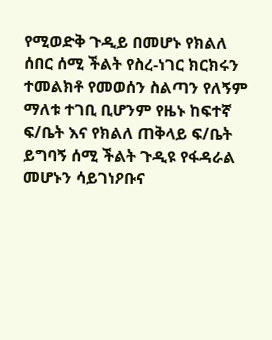የሚወድቅ ጉዲይ በመሆኑ የክልለ ሰበር ሰሚ ችልት የስረ-ነገር ክርክሩን ተመልክቶ የመወሰን ስልጣን የለኝም ማለቱ ተገቢ ቢሆንም የዜኑ ከፍተኛ ፍ/ቤት እና የክልለ ጠቅላይ ፍ/ቤት ይግባኝ ሰሚ ችልት ጉዲዩ የፋዳራል መሆኑን ሳይገነዖቡና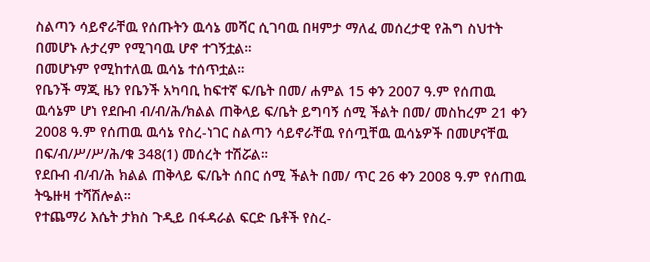ስልጣን ሳይኖራቸዉ የሰጡትን ዉሳኔ መሻር ሲገባዉ በዛምታ ማለፈ መሰረታዊ የሕግ ስህተት በመሆኑ ሉታረም የሚገባዉ ሆኖ ተገኝቷል።
በመሆኑም የሚከተለዉ ዉሳኔ ተሰጥቷል።
የቤንች ማጂ ዜን የቤንች አካባቢ ከፍተኛ ፍ/ቤት በመ/ ሐምል 15 ቀን 2007 ዓ.ም የሰጠዉ ዉሳኔም ሆነ የደቡብ ብ/ብ/ሕ/ክልል ጠቅላይ ፍ/ቤት ይግባኝ ሰሚ ችልት በመ/ መስከረም 21 ቀን 2008 ዓ.ም የሰጠዉ ዉሳኔ የስረ-ነገር ስልጣን ሳይኖራቸዉ የሰጧቸዉ ዉሳኔዎች በመሆናቸዉ በፍ/ብ/ሥ/ሥ/ሕ/ቁ 348(1) መሰረት ተሽሯል።
የደቡብ ብ/ብ/ሕ ክልል ጠቅላይ ፍ/ቤት ሰበር ሰሚ ችልት በመ/ ጥር 26 ቀን 2008 ዓ.ም የሰጠዉ ትዔዙዛ ተሻሽሎል።
የተጨማሪ እሴት ታክስ ጉዲይ በፋዳራል ፍርድ ቤቶች የስረ-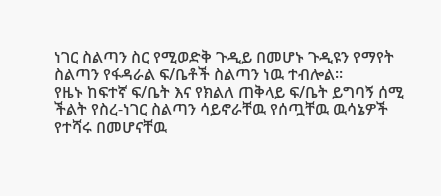ነገር ስልጣን ስር የሚወድቅ ጉዲይ በመሆኑ ጉዲዩን የማየት ስልጣን የፋዳራል ፍ/ቤቶች ስልጣን ነዉ ተብሎል።
የዜኑ ከፍተኛ ፍ/ቤት እና የክልለ ጠቅላይ ፍ/ቤት ይግባኝ ሰሚ ችልት የስረ-ነገር ስልጣን ሳይኖራቸዉ የሰጧቸዉ ዉሳኔዎች የተሻሩ በመሆናቸዉ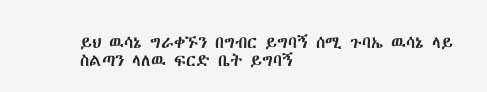ይህ ዉሳኔ ግራቀኙን በግብር ይግባኝ ሰሚ ጉባኤ ዉሳኔ ላይ ስልጣን ላለዉ ፍርድ ቤት ይግባኝ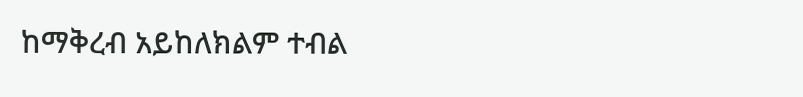ከማቅረብ አይከለክልም ተብል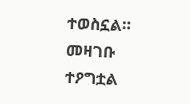ተወስኗል።
መዛገቡ ተዖግቷል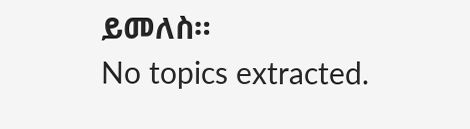ይመለስ።
No topics extracted.